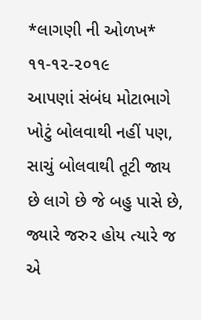*લાગણી ની ઓળખ* ૧૧-૧૨-૨૦૧૯
આપણાં સંબંધ મોટાભાગે ખોટું બોલવાથી નહીં પણ,
સાચું બોલવાથી તૂટી જાય છે લાગે છે જે બહુ પાસે છે,
જ્યારે જરુર હોય ત્યારે જ એ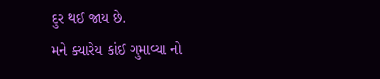દુર થઈ જાય છે.
મને ક્યારેય કાંઈ ગુમાવ્યા નો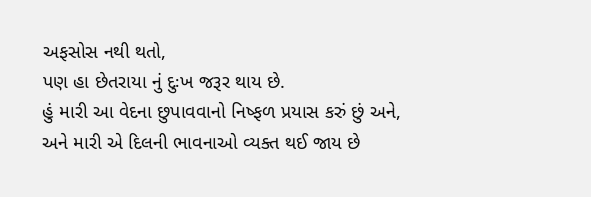અફસોસ નથી થતો,
પણ હા છેતરાયા નું દુઃખ જરૂર થાય છે.
હું મારી આ વેદના છુપાવવાનો નિષ્ફળ પ્રયાસ કરું છું અને,
અને મારી એ દિલની ભાવનાઓ વ્યક્ત થઈ જાય છે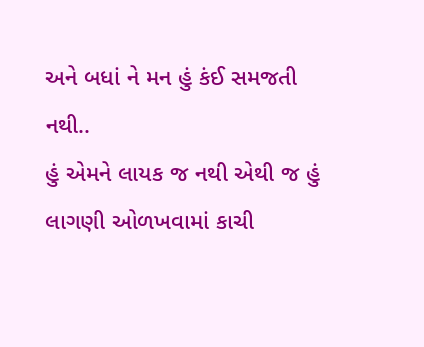અને બધાં ને મન હું કંઈ સમજતી નથી..
હું એમને લાયક જ નથી એથી જ હું લાગણી ઓળખવામાં કાચી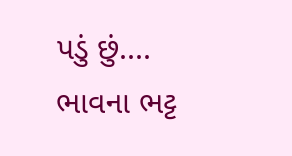પડું છું....
ભાવના ભટ્ટ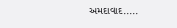અમદાવાદ.....